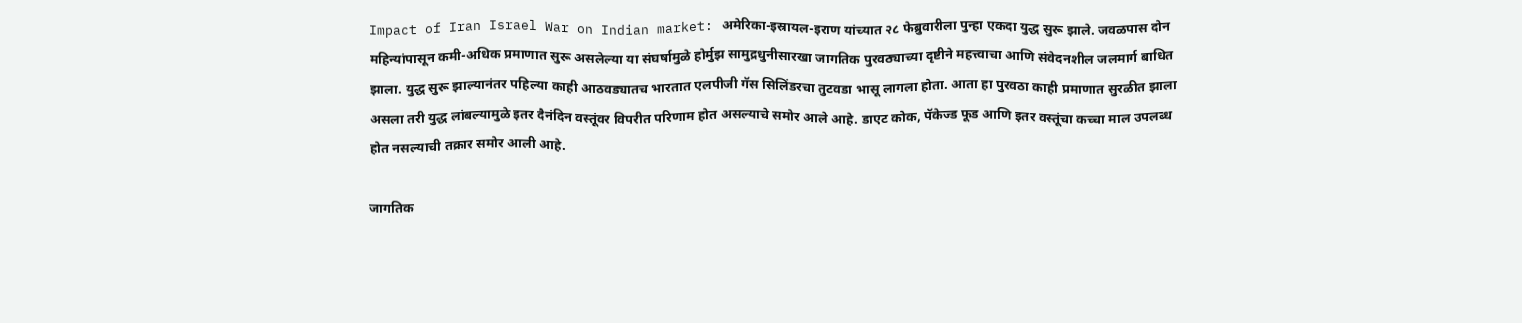Impact of Iran Israel War on Indian market: अमेरिका-इस्रायल-इराण यांच्यात २८ फेब्रुवारीला पुन्हा एकदा युद्ध सुरू झाले. जवळपास दोन महिन्यांपासून कमी-अधिक प्रमाणात सुरू असलेल्या या संघर्षामुळे होर्मुझ सामुद्रधुनीसारखा जागतिक पुरवठ्याच्या दृष्टीने महत्त्वाचा आणि संवेदनशील जलमार्ग बाधित झाला. युद्ध सुरू झाल्यानंतर पहिल्या काही आठवड्यातच भारतात एलपीजी गॅस सिलिंडरचा तुटवडा भासू लागला होता. आता हा पुरवठा काही प्रमाणात सुरळीत झाला असला तरी युद्ध लांबल्यामुळे इतर दैनंदिन वस्तूंवर विपरीत परिणाम होत असल्याचे समोर आले आहे. डाएट कोक, पॅकेज्ड फूड आणि इतर वस्तूंचा कच्चा माल उपलब्ध होत नसल्याची तक्रार समोर आली आहे.

जागतिक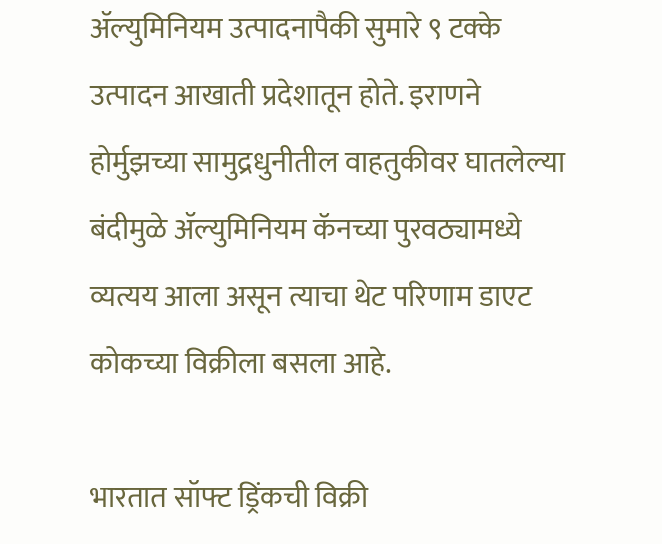ॲल्युमिनियम उत्पादनापैकी सुमारे ९ टक्के उत्पादन आखाती प्रदेशातून होते. इराणने होर्मुझच्या सामुद्रधुनीतील वाहतुकीवर घातलेल्या बंदीमुळे ॲल्युमिनियम कॅनच्या पुरवठ्यामध्ये व्यत्यय आला असून त्याचा थेट परिणाम डाएट कोकच्या विक्रीला बसला आहे.

भारतात सॉफ्ट ड्रिंकची विक्री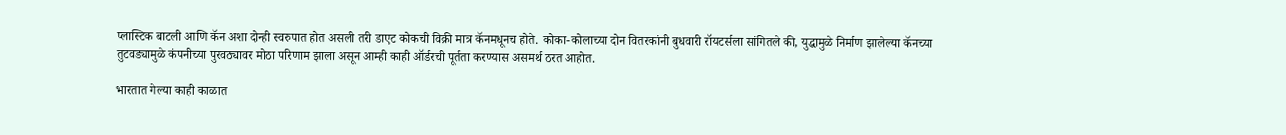प्लास्टिक बाटली आणि कॅन अशा दोन्ही स्वरुपात होत असली तरी डाएट कोकची विक्री मात्र कॅनमधूनच होते. कोका-कोलाच्या दोन वितरकांनी बुधवारी रॉयटर्सला सांगितले की, युद्धामुळे निर्माण झालेल्या कॅनच्या तुटवड्यामुळे कंपनीच्या पुरवठ्यावर मोठा परिणाम झाला असून आम्ही काही ऑर्डरची पूर्तता करण्यास असमर्थ ठरत आहोत.

भारतात गेल्या काही काळात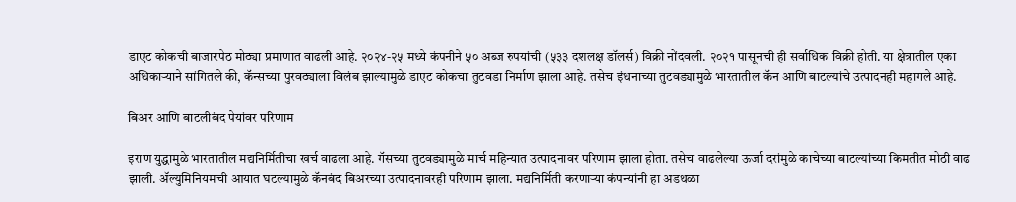डाएट कोकची बाजारपेठ मोठ्या प्रमाणात वाढली आहे. २०२४-२५ मध्ये कंपनीने ५० अब्ज रुपयांची (५३३ दशलक्ष डॉलर्स) विक्री नोंदवली. २०२१ पासूनची ही सर्वाधिक विक्री होती. या क्षेत्रातील एका अधिकाऱ्याने सांगितले की, कॅन्सच्या पुरवठ्याला विलंब झाल्यामुळे डाएट कोकचा तुटवडा निर्माण झाला आहे. तसेच इंधनाच्या तुटवड्यामुळे भारतातील कॅन आणि बाटल्यांचे उत्पादनही महागले आहे.

बिअर आणि बाटलीबंद पेयांवर परिणाम

इराण युद्धामुळे भारतातील मद्यनिर्मितीचा खर्च वाढला आहे. गॅसच्या तुटवड्यामुळे मार्च महिन्यात उत्पादनावर परिणाम झाला होता. तसेच वाढलेल्या ऊर्जा दरांमुळे काचेच्या बाटल्यांच्या किमतीत मोठी वाढ झाली. ॲल्युमिनियमची आयात घटल्यामुळे कॅनबंद बिअरच्या उत्पादनावरही परिणाम झाला. मद्यनिर्मिती करणाऱ्या कंपन्यांनी हा अडथळा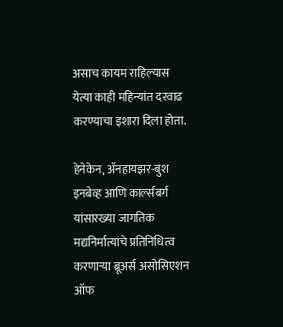असाच कायम राहिल्यास येत्या काही महिन्यांत दरवाढ करण्याचा इशारा दिला होता.

हेनेकेन, ॲनहायझर-बुश इनबेव्ह आणि कार्ल्सबर्ग यांसारख्या जागतिक मद्यनिर्मात्यांचे प्रतिनिधित्व करणाऱ्या ब्रूअर्स असोसिएशन ऑफ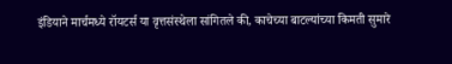इंडियाने मार्चमध्ये रॉयटर्स या वृत्तसंस्थेला सांगितले की, काचेच्या बाटल्यांच्या किमती सुमारे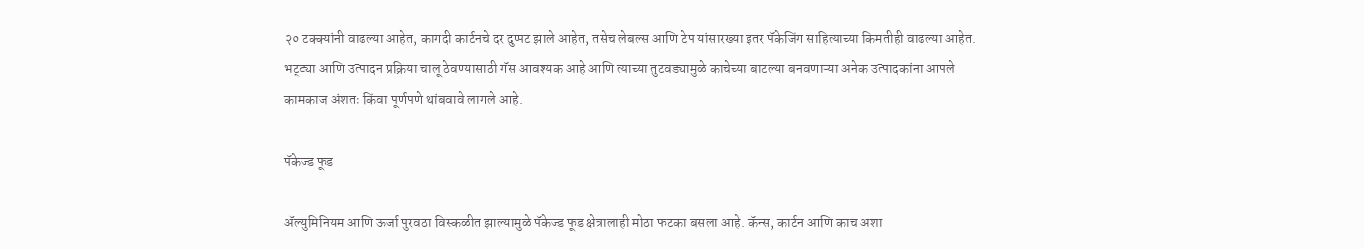२० टक्क्यांनी वाढल्या आहेत, कागदी कार्टनचे दर दुप्पट झाले आहेत, तसेच लेबल्स आणि टेप यांसारख्या इतर पॅकेजिंग साहित्याच्या किमतीही वाढल्या आहेत. भट्ट्या आणि उत्पादन प्रक्रिया चालू ठेवण्यासाठी गॅस आवश्यक आहे आणि त्याच्या तुटवड्यामुळे काचेच्या बाटल्या बनवणाऱ्या अनेक उत्पादकांना आपले कामकाज अंशतः किंवा पूर्णपणे थांबवावे लागले आहे.

पॅकेज्ड फूड

ॲल्युमिनियम आणि ऊर्जा पुरवठा विस्कळीत झाल्यामुळे पॅकेज्ड फूड क्षेत्रालाही मोठा फटका बसला आहे. कॅन्स, कार्टन आणि काच अशा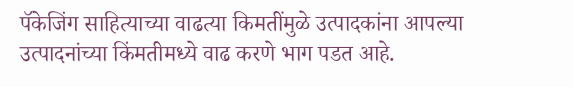पॅकेजिंग साहित्याच्या वाढत्या किमतींमुळे उत्पादकांना आपल्या उत्पादनांच्या किंमतीमध्ये वाढ करणे भाग पडत आहे.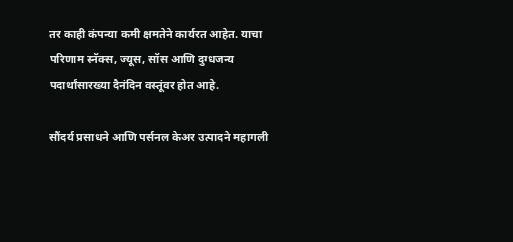तर काही कंपन्या कमी क्षमतेने कार्यरत आहेत. याचा परिणाम स्नॅक्स, ज्यूस, सॉस आणि दुग्धजन्य पदार्थांसारख्या दैनंदिन वस्तूंवर होत आहे.

सौंदर्य प्रसाधने आणि पर्सनल केअर उत्पादने महागली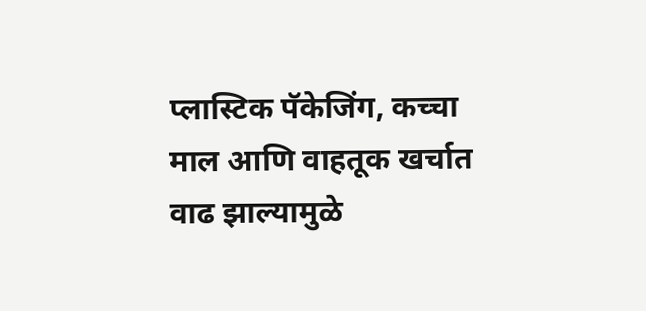प्लास्टिक पॅकेजिंग, कच्चा माल आणि वाहतूक खर्चात वाढ झाल्यामुळे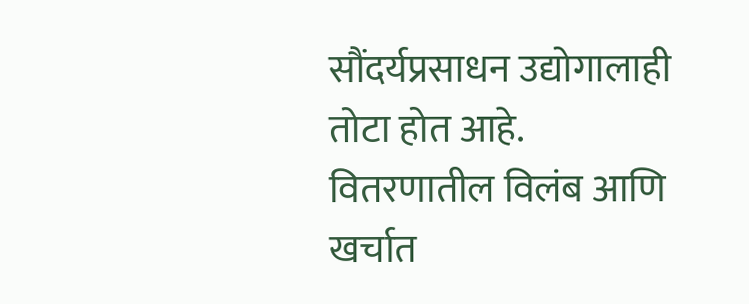सौंदर्यप्रसाधन उद्योगालाही तोटा होत आहे. वितरणातील विलंब आणि खर्चात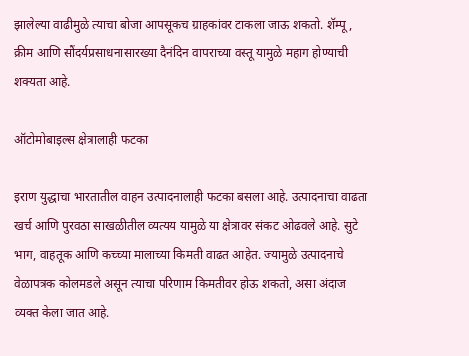झालेल्या वाढीमुळे त्याचा बोजा आपसूकच ग्राहकांवर टाकला जाऊ शकतो. शॅम्पू, क्रीम आणि सौंदर्यप्रसाधनासारख्या दैनंदिन वापराच्या वस्तू यामुळे महाग होण्याची शक्यता आहे.

ऑटोमोबाइल्स क्षेत्रालाही फटका

इराण युद्धाचा भारतातील वाहन उत्पादनालाही फटका बसला आहे. उत्पादनाचा वाढता खर्च आणि पुरवठा साखळीतील व्यत्यय यामुळे या क्षेत्रावर संकट ओढवले आहे. सुटे भाग, वाहतूक आणि कच्च्या मालाच्या किमती वाढत आहेत. ज्यामुळे उत्पादनाचे वेळापत्रक कोलमडले असून त्याचा परिणाम किमतीवर होऊ शकतो, असा अंदाज व्यक्त केला जात आहे.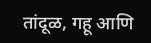तांदूळ, गहू आणि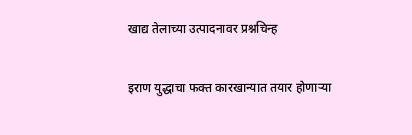खाद्य तेलाच्या उत्पादनावर प्रश्नचिन्ह

इराण युद्धाचा फक्त कारखान्यात तयार होणाऱ्या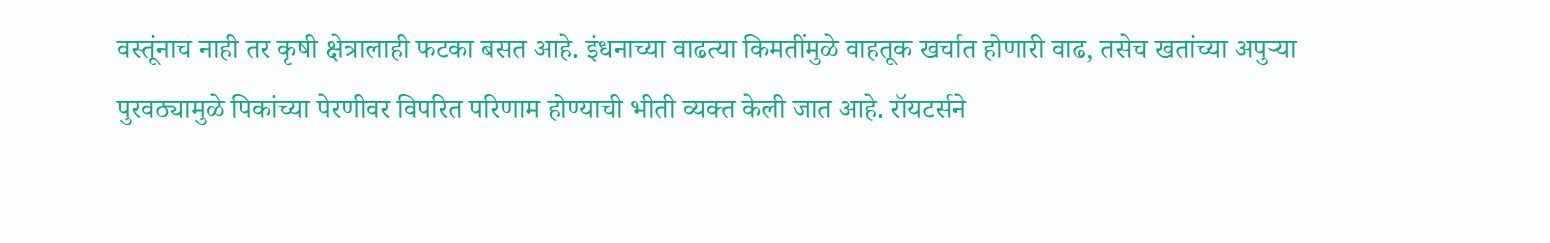वस्तूंनाच नाही तर कृषी क्षेत्रालाही फटका बसत आहे. इंधनाच्या वाढत्या किमतींमुळे वाहतूक खर्चात होणारी वाढ, तसेच खतांच्या अपुऱ्या पुरवठ्यामुळे पिकांच्या पेरणीवर विपरित परिणाम होण्याची भीती व्यक्त केली जात आहे. रॉयटर्सने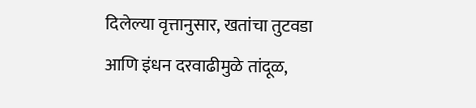दिलेल्या वृत्तानुसार, खतांचा तुटवडा आणि इंधन दरवाढीमुळे तांदूळ,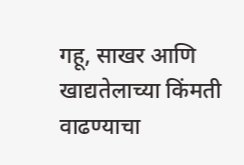गहू, साखर आणि खाद्यतेलाच्या किंमती वाढण्याचा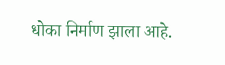धोका निर्माण झाला आहे.